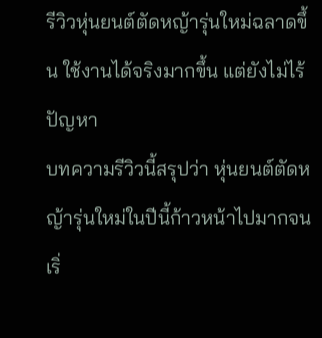รีวิวหุ่นยนต์ตัดหญ้ารุ่นใหม่ฉลาดขึ้น ใช้งานได้จริงมากขึ้น แต่ยังไม่ไร้ปัญหา
บทความรีวิวนี้สรุปว่า หุ่นยนต์ตัดหญ้ารุ่นใหม่ในปีนี้ก้าวหน้าไปมากจนเริ่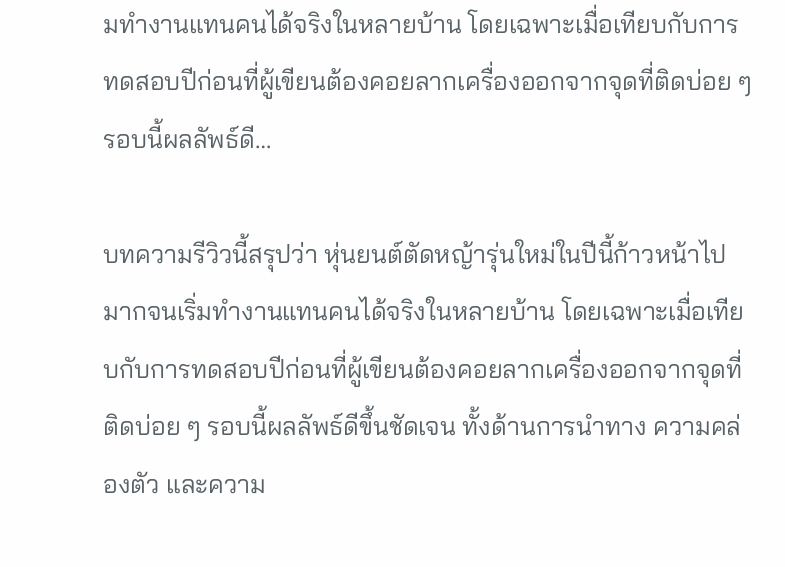มทำงานแทนคนได้จริงในหลายบ้าน โดยเฉพาะเมื่อเทียบกับการทดสอบปีก่อนที่ผู้เขียนต้องคอยลากเครื่องออกจากจุดที่ติดบ่อย ๆ รอบนี้ผลลัพธ์ดี…

บทความรีวิวนี้สรุปว่า หุ่นยนต์ตัดหญ้ารุ่นใหม่ในปีนี้ก้าวหน้าไปมากจนเริ่มทำงานแทนคนได้จริงในหลายบ้าน โดยเฉพาะเมื่อเทียบกับการทดสอบปีก่อนที่ผู้เขียนต้องคอยลากเครื่องออกจากจุดที่ติดบ่อย ๆ รอบนี้ผลลัพธ์ดีขึ้นชัดเจน ทั้งด้านการนำทาง ความคล่องตัว และความ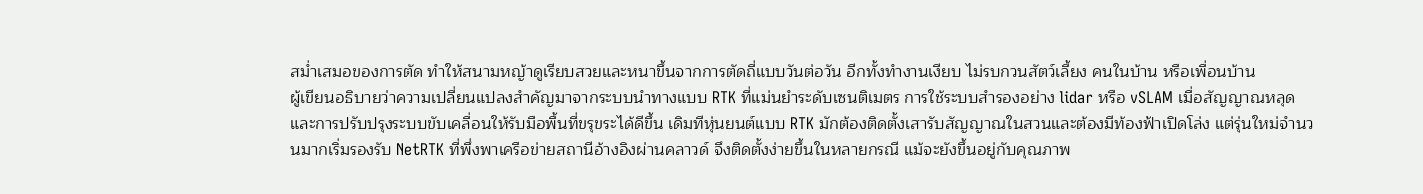สม่ำเสมอของการตัด ทำให้สนามหญ้าดูเรียบสวยและหนาขึ้นจากการตัดถี่แบบวันต่อวัน อีกทั้งทำงานเงียบ ไม่รบกวนสัตว์เลี้ยง คนในบ้าน หรือเพื่อนบ้าน
ผู้เขียนอธิบายว่าความเปลี่ยนแปลงสำคัญมาจากระบบนำทางแบบ RTK ที่แม่นยำระดับเซนติเมตร การใช้ระบบสำรองอย่าง lidar หรือ vSLAM เมื่อสัญญาณหลุด และการปรับปรุงระบบขับเคลื่อนให้รับมือพื้นที่ขรุขระได้ดีขึ้น เดิมทีหุ่นยนต์แบบ RTK มักต้องติดตั้งเสารับสัญญาณในสวนและต้องมีท้องฟ้าเปิดโล่ง แต่รุ่นใหม่จำนวนมากเริ่มรองรับ NetRTK ที่พึ่งพาเครือข่ายสถานีอ้างอิงผ่านคลาวด์ จึงติดตั้งง่ายขึ้นในหลายกรณี แม้จะยังขึ้นอยู่กับคุณภาพ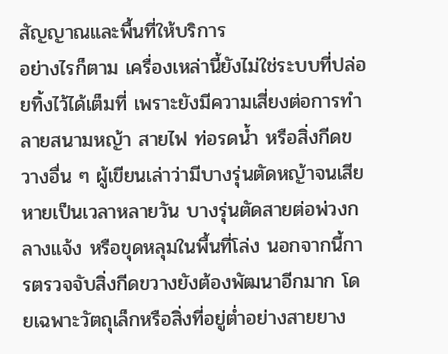สัญญาณและพื้นที่ให้บริการ
อย่างไรก็ตาม เครื่องเหล่านี้ยังไม่ใช่ระบบที่ปล่อยทิ้งไว้ได้เต็มที่ เพราะยังมีความเสี่ยงต่อการทำลายสนามหญ้า สายไฟ ท่อรดน้ำ หรือสิ่งกีดขวางอื่น ๆ ผู้เขียนเล่าว่ามีบางรุ่นตัดหญ้าจนเสียหายเป็นเวลาหลายวัน บางรุ่นตัดสายต่อพ่วงกลางแจ้ง หรือขุดหลุมในพื้นที่โล่ง นอกจากนี้การตรวจจับสิ่งกีดขวางยังต้องพัฒนาอีกมาก โดยเฉพาะวัตถุเล็กหรือสิ่งที่อยู่ต่ำอย่างสายยาง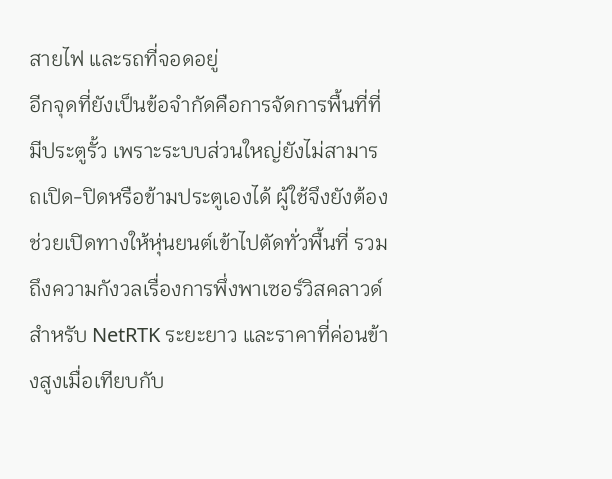สายไฟ และรถที่จอดอยู่
อีกจุดที่ยังเป็นข้อจำกัดคือการจัดการพื้นที่ที่มีประตูรั้ว เพราะระบบส่วนใหญ่ยังไม่สามารถเปิด-ปิดหรือข้ามประตูเองได้ ผู้ใช้จึงยังต้องช่วยเปิดทางให้หุ่นยนต์เข้าไปตัดทั่วพื้นที่ รวมถึงความกังวลเรื่องการพึ่งพาเซอร์วิสคลาวด์สำหรับ NetRTK ระยะยาว และราคาที่ค่อนข้างสูงเมื่อเทียบกับ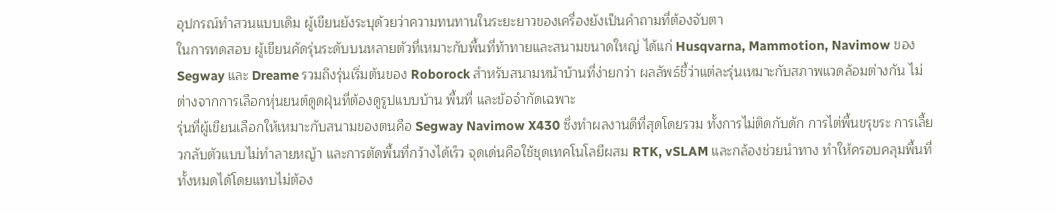อุปกรณ์ทำสวนแบบเดิม ผู้เขียนยังระบุด้วยว่าความทนทานในระยะยาวของเครื่องยังเป็นคำถามที่ต้องจับตา
ในการทดสอบ ผู้เขียนคัดรุ่นระดับบนหลายตัวที่เหมาะกับพื้นที่ท้าทายและสนามขนาดใหญ่ ได้แก่ Husqvarna, Mammotion, Navimow ของ Segway และ Dreame รวมถึงรุ่นเริ่มต้นของ Roborock สำหรับสนามหน้าบ้านที่ง่ายกว่า ผลลัพธ์ชี้ว่าแต่ละรุ่นเหมาะกับสภาพแวดล้อมต่างกัน ไม่ต่างจากการเลือกหุ่นยนต์ดูดฝุ่นที่ต้องดูรูปแบบบ้าน พื้นที่ และข้อจำกัดเฉพาะ
รุ่นที่ผู้เขียนเลือกให้เหมาะกับสนามของตนคือ Segway Navimow X430 ซึ่งทำผลงานดีที่สุดโดยรวม ทั้งการไม่ติดกับดัก การไต่พื้นขรุขระ การเลี้ยวกลับตัวแบบไม่ทำลายหญ้า และการตัดพื้นที่กว้างได้เร็ว จุดเด่นคือใช้ชุดเทคโนโลยีผสม RTK, vSLAM และกล้องช่วยนำทาง ทำให้ครอบคลุมพื้นที่ทั้งหมดได้โดยแทบไม่ต้อง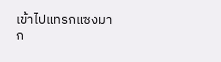เข้าไปแทรกแซงมาก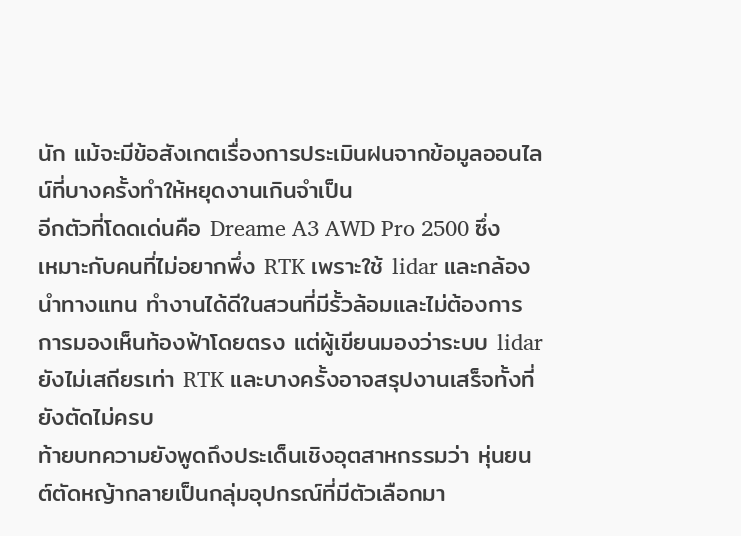นัก แม้จะมีข้อสังเกตเรื่องการประเมินฝนจากข้อมูลออนไลน์ที่บางครั้งทำให้หยุดงานเกินจำเป็น
อีกตัวที่โดดเด่นคือ Dreame A3 AWD Pro 2500 ซึ่งเหมาะกับคนที่ไม่อยากพึ่ง RTK เพราะใช้ lidar และกล้องนำทางแทน ทำงานได้ดีในสวนที่มีรั้วล้อมและไม่ต้องการการมองเห็นท้องฟ้าโดยตรง แต่ผู้เขียนมองว่าระบบ lidar ยังไม่เสถียรเท่า RTK และบางครั้งอาจสรุปงานเสร็จทั้งที่ยังตัดไม่ครบ
ท้ายบทความยังพูดถึงประเด็นเชิงอุตสาหกรรมว่า หุ่นยนต์ตัดหญ้ากลายเป็นกลุ่มอุปกรณ์ที่มีตัวเลือกมา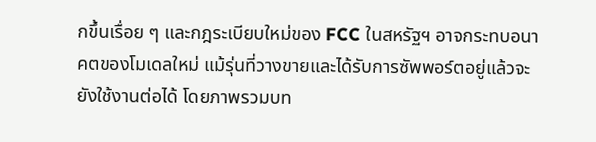กขึ้นเรื่อย ๆ และกฎระเบียบใหม่ของ FCC ในสหรัฐฯ อาจกระทบอนาคตของโมเดลใหม่ แม้รุ่นที่วางขายและได้รับการซัพพอร์ตอยู่แล้วจะยังใช้งานต่อได้ โดยภาพรวมบท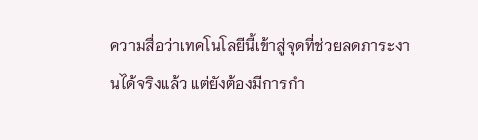ความสื่อว่าเทคโนโลยีนี้เข้าสู่จุดที่ช่วยลดภาระงานได้จริงแล้ว แต่ยังต้องมีการกำ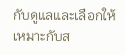กับดูแลและเลือกให้เหมาะกับส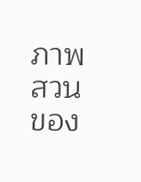ภาพสวนของ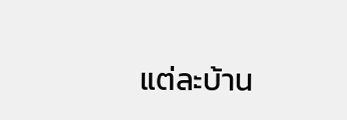แต่ละบ้าน